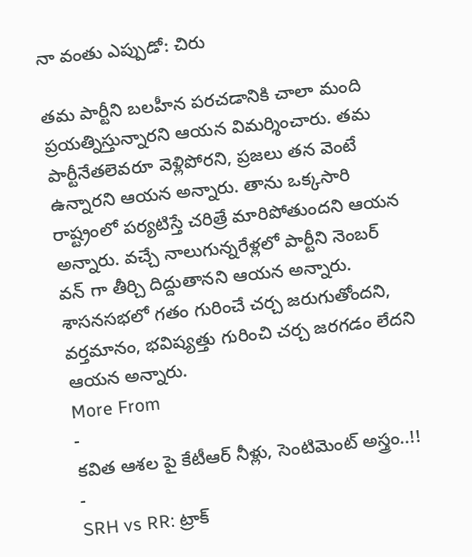నా వంతు ఎప్పుడో: చిరు

తమ పార్టీని బలహీన పరచడానికి చాలా మంది ప్రయత్నిస్తున్నారని ఆయన విమర్శించారు. తమ పార్టీనేతలెవరూ వెళ్లిపోరని, ప్రజలు తన వెంటే ఉన్నారని ఆయన అన్నారు. తాను ఒక్కసారి రాష్ట్రంలో పర్యటిస్తే చరిత్రే మారిపోతుందని ఆయన అన్నారు. వచ్చే నాలుగున్నరేళ్లలో పార్టీని నెంబర్ వన్ గా తీర్చి దిద్దుతానని ఆయన అన్నారు. శాసనసభలో గతం గురించే చర్చ జరుగుతోందని, వర్తమానం, భవిష్యత్తు గురించి చర్చ జరగడం లేదని ఆయన అన్నారు.
More From
-
కవిత ఆశల పై కేటీఆర్ నీళ్లు, సెంటిమెంట్ అస్త్రం..!! -
SRH vs RR: ట్రాక్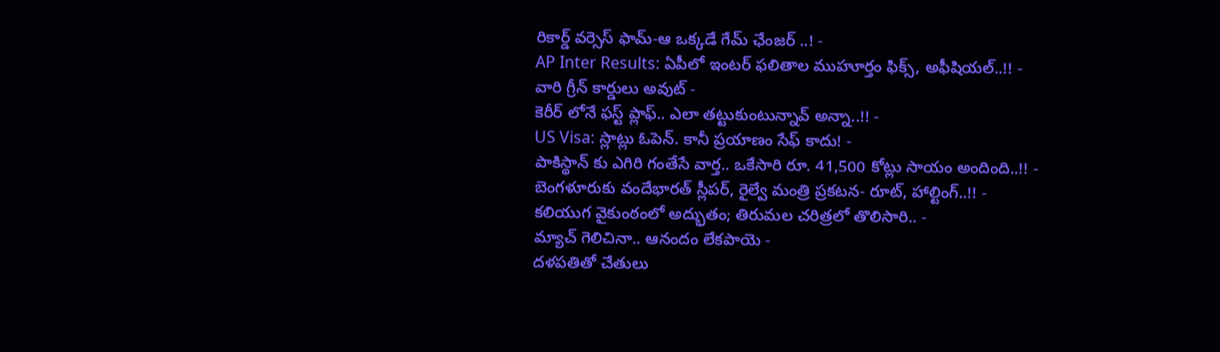రికార్డ్ వర్సెస్ ఫామ్-ఆ ఒక్కడే గేమ్ ఛేంజర్ ..! -
AP Inter Results: ఏపీలో ఇంటర్ ఫలితాల ముహూర్తం ఫిక్స్, అఫీషియల్..!! -
వారి గ్రీన్ కార్డులు అవుట్ -
కెరీర్ లోనే ఫస్ట్ ప్లాఫ్.. ఎలా తట్టుకుంటున్నావ్ అన్నా..!! -
US Visa: స్లాట్లు ఓపెన్. కానీ ప్రయాణం సేఫ్ కాదు! -
పాకిస్థాన్ కు ఎగిరి గంతేసే వార్త.. ఒకేసారి రూ. 41,500 కోట్లు సాయం అందింది..!! -
బెంగళూరుకు వందేభారత్ స్లీపర్, రైల్వే మంత్రి ప్రకటన- రూట్, హాల్టింగ్..!! -
కలియుగ వైకుంఠంలో అద్భుతం; తిరుమల చరిత్రలో తొలిసారి.. -
మ్యాచ్ గెలిచినా.. ఆనందం లేకపాయె -
దళపతితో చేతులు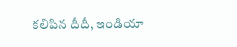కలిపిన దీదీ, ఇండియా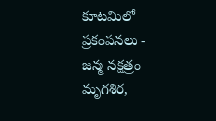కూటమిలో ప్రకంపనలు -
జన్మ నక్షత్రం మృగశిర,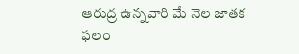ఆరుద్ర ఉన్నవారి మే నెల జాతక ఫలం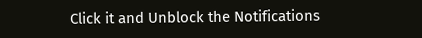Click it and Unblock the Notifications